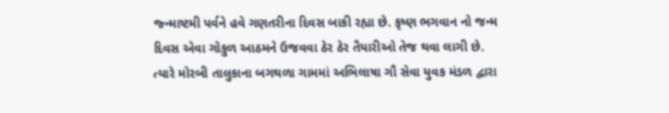જ્ન્માષ્ટમી પર્વને હવે ગણતરીના દિવસ બાકી રહ્યા છે. કૃષ્ણ ભગવાન નો જન્મ દિવસ એવા ગોકુળ આઠમને ઉજવવા ઠેર ઠેર તૈયારીઓ તેજ થવા લાગી છે. ત્યારે મોરબી તાલુકાના બગથળા ગામમાં અભિલાષા ગૌ સેવા યુવક મંડળ દ્વારા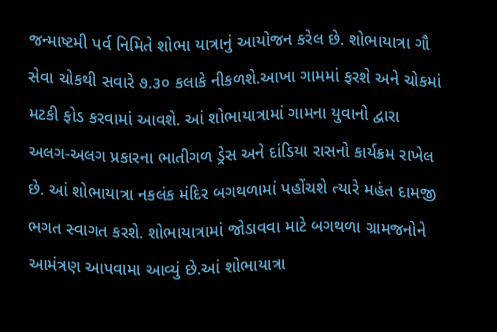જન્માષ્ટમી પર્વ નિમિતે શોભા યાત્રાનું આયોજન કરેલ છે. શોભાયાત્રા ગૌ સેવા ચોકથી સવારે ૭.૩૦ કલાકે નીકળશે.આખા ગામમાં ફરશે અને ચોકમાં મટકી ફોડ કરવામાં આવશે. આં શોભાયાત્રામાં ગામના યુવાનો દ્વારા અલગ-અલગ પ્રકારના ભાતીગળ ડ્રેસ અને દાંડિયા રાસનો કાર્યક્રમ રાખેલ છે. આં શોભાયાત્રા નકલંક મંદિર બગથળામાં પહોંચશે ત્યારે મહંત દામજી ભગત સ્વાગત કરશે. શોભાયાત્રામાં જોડાવવા માટે બગથળા ગ્રામજનોને આમંત્રણ આપવામા આવ્યું છે.આં શોભાયાત્રા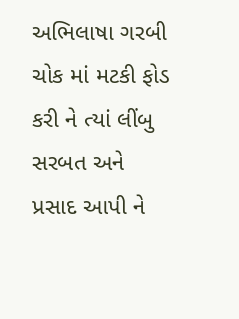અભિલાષા ગરબી ચોક માં મટકી ફોડ કરી ને ત્યાં લીંબુ સરબત અને પ્રસાદ આપી ને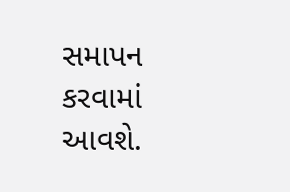સમાપન કરવામાં આવશે.